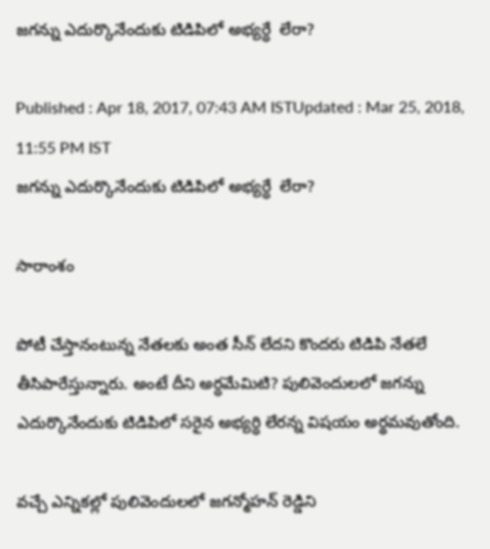జగన్ను ఎదుర్కొనేందుకు టిడిపిలో అభ్యర్ధే  లేరా?

Published : Apr 18, 2017, 07:43 AM ISTUpdated : Mar 25, 2018, 11:55 PM IST
జగన్ను ఎదుర్కొనేందుకు టిడిపిలో అభ్యర్ధే  లేరా?

సారాంశం

పోటీ చేస్తానంటున్న నేతలకు అంత సీన్ లేదని కొందరు టిడిపి నేతలే తీసిపారేస్తున్నారు. అంటే దీని అర్ధమేమిటి? పులివెందులలో జగన్ను ఎదుర్కొనేందుకు టిడిపిలో సరైన అభ్యర్ధి లేరన్న విషయం అర్థమవుతోంది.

వచ్చే ఎన్నికల్లో పులివెందులలో జగన్మోహన్ రెడ్డిని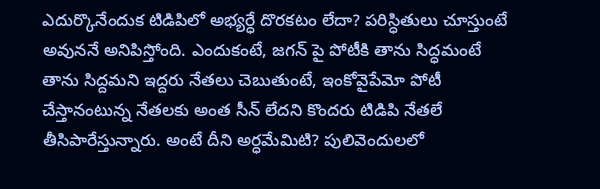ఎదుర్కొనేందుక టిడిపిలో అభ్యర్ధే దొరకటం లేదా? పరిస్ధితులు చూస్తుంటే అవుననే అనిపిస్తోంది. ఎందుకంటే, జగన్ పై పోటీకి తాను సిద్ధమంటే తాను సిద్దమని ఇద్దరు నేతలు చెబుతుంటే, ఇంకోవైపేమో పోటీ చేస్తానంటున్న నేతలకు అంత సీన్ లేదని కొందరు టిడిపి నేతలే తీసిపారేస్తున్నారు. అంటే దీని అర్ధమేమిటి? పులివెందులలో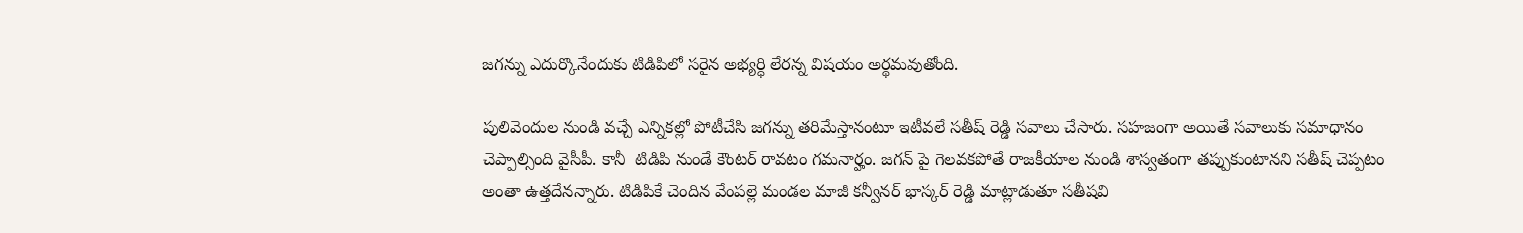జగన్ను ఎదుర్కొనేందుకు టిడిపిలో సరైన అభ్యర్ధి లేరన్న విషయం అర్థమవుతోంది.

పులివెందుల నుండి వచ్చే ఎన్నికల్లో పోటీచేసి జగన్ను తరిమేస్తానంటూ ఇటీవలే సతీష్ రెడ్డి సవాలు చేసారు. సహజంగా అయితే సవాలుకు సమాధానం చెప్పాల్సింది వైసీపీ. కానీ  టిడిపి నుండే కౌంటర్ రావటం గమనార్హం. జగన్ పై గెలవకపోతే రాజకీయాల నుండి శాస్వతంగా తప్పుకుంటానని సతీష్ చెప్పటం అంతా ఉత్తదేనన్నారు. టిడిపికే చెందిన వేంపల్లె మండల మాజీ కన్వీనర్ భాస్కర్ రెడ్డి మాట్లాడుతూ సతీషవి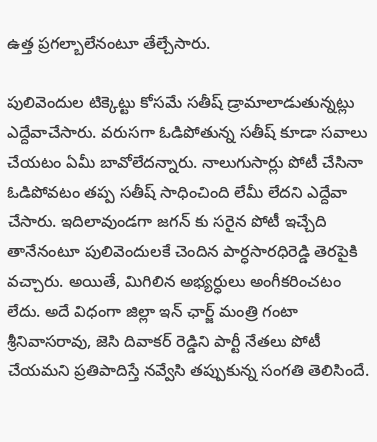ఉత్త ప్రగల్బాలేనంటూ తేల్చేసారు.

పులివెందుల టిక్కెట్టు కోసమే సతీష్ డ్రామాలాడుతున్నట్లు ఎద్దేవాచేసారు. వరుసగా ఓడిపోతున్న సతీష్ కూడా సవాలు చేయటం ఏమీ బావోలేదన్నారు. నాలుగుసార్లు పోటీ చేసినా ఓడిపోవటం తప్ప సతీష్ సాధించింది లేమీ లేదని ఎద్దేవా చేసారు. ఇదిలావుండగా జగన్ కు సరైన పోటీ ఇచ్చేది తానేనంటూ పులివెందులకే చెందిన పార్ధసారధిరెడ్డి తెరపైకి వచ్చారు. అయితే, మిగిలిన అభ్యర్ధులు అంగీకరించటం లేదు. అదే విధంగా జిల్లా ఇన్ ఛార్జ్ మంత్రి గంటా శ్రీనివాసరావు, జెసి దివాకర్ రెడ్డిని పార్టీ నేతలు పోటీ చేయమని ప్రతిపాదిస్తే నవ్వేసి తప్పుకున్న సంగతి తెలిసిందే.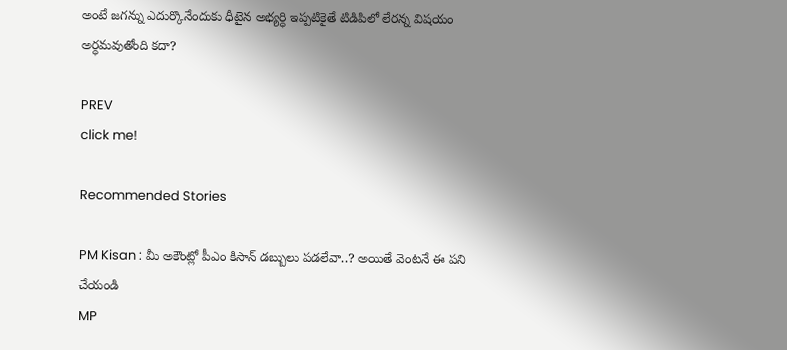అంటే జగన్ను ఎదుర్కొనేందుకు ధీటైన అభ్యర్ధి ఇప్పటికైతే టిడిపిలో లేరన్న విషయం అర్ధమవుతోంది కదా?

PREV
click me!

Recommended Stories

PM Kisan : మీ అకౌంట్లో పీఎం కిసాన్ డబ్బులు పడలేవా..? అయితే వెంటనే ఈ పని చేయండి
MP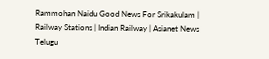Rammohan Naidu Good News For Srikakulam | Railway Stations | Indian Railway | Asianet News Telugu